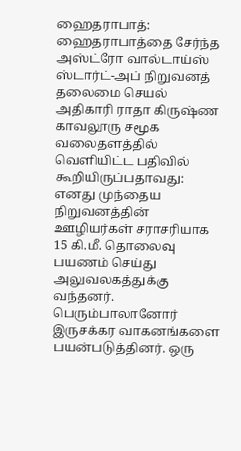ஹைதராபாத்: ஹைதராபாத்தை சேர்ந்த அஸ்ட்ரோ வால்டாய்ஸ் ஸ்டார்ட்-அப் நிறுவனத் தலைமை செயல் அதிகாரி ராதா கிருஷ்ண காவலூரு சமூக வலைதளத்தில் வெளியிட்ட பதிவில் கூறியிருப்பதாவது:
எனது முந்தைய நிறுவனத்தின் ஊழியர்கள் சராசரியாக 15 கி.மீ. தொலைவு பயணம் செய்து அலுவலகத்துக்கு வந்தனர். பெரும்பாலானோர் இருசக்கர வாகனங்களை பயன்படுத்தினர். ஒரு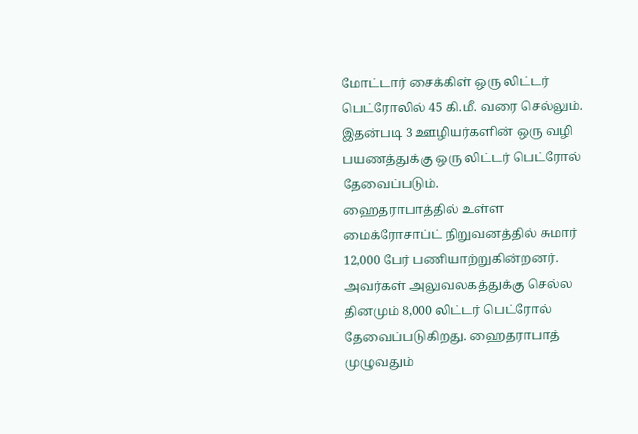மோட்டார் சைக்கிள் ஒரு லிட்டர் பெட்ரோலில் 45 கி.மீ. வரை செல்லும். இதன்படி 3 ஊழியர்களின் ஒரு வழி பயணத்துக்கு ஒரு லிட்டர் பெட்ரோல் தேவைப்படும்.
ஹைதராபாத்தில் உள்ள மைக்ரோசாப்ட் நிறுவனத்தில் சுமார் 12,000 பேர் பணியாற்றுகின்றனர். அவர்கள் அலுவலகத்துக்கு செல்ல தினமும் 8,000 லிட்டர் பெட்ரோல் தேவைப்படுகிறது. ஹைதராபாத் முழுவதும்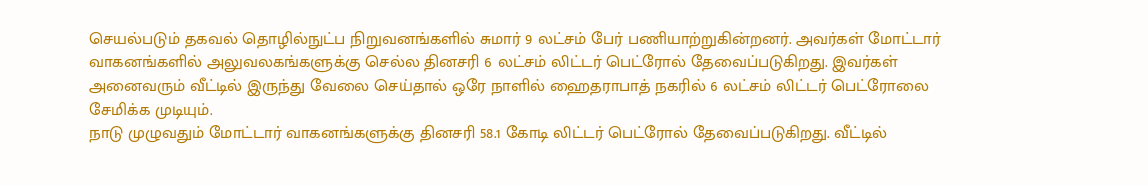செயல்படும் தகவல் தொழில்நுட்ப நிறுவனங்களில் சுமார் 9 லட்சம் பேர் பணியாற்றுகின்றனர். அவர்கள் மோட்டார் வாகனங்களில் அலுவலகங்களுக்கு செல்ல தினசரி 6 லட்சம் லிட்டர் பெட்ரோல் தேவைப்படுகிறது. இவர்கள் அனைவரும் வீட்டில் இருந்து வேலை செய்தால் ஒரே நாளில் ஹைதராபாத் நகரில் 6 லட்சம் லிட்டர் பெட்ரோலை சேமிக்க முடியும்.
நாடு முழுவதும் மோட்டார் வாகனங்களுக்கு தினசரி 58.1 கோடி லிட்டர் பெட்ரோல் தேவைப்படுகிறது. வீட்டில்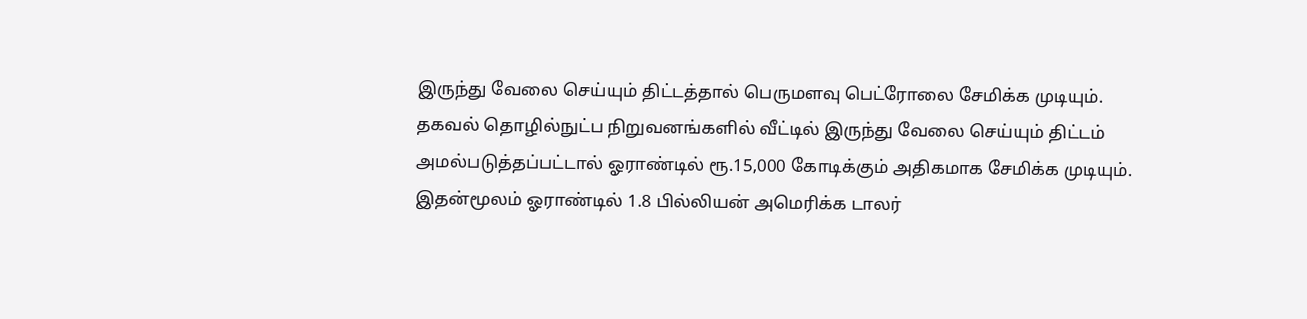இருந்து வேலை செய்யும் திட்டத்தால் பெருமளவு பெட்ரோலை சேமிக்க முடியும்.
தகவல் தொழில்நுட்ப நிறுவனங்களில் வீட்டில் இருந்து வேலை செய்யும் திட்டம் அமல்படுத்தப்பட்டால் ஓராண்டில் ரூ.15,000 கோடிக்கும் அதிகமாக சேமிக்க முடியும். இதன்மூலம் ஓராண்டில் 1.8 பில்லியன் அமெரிக்க டாலர்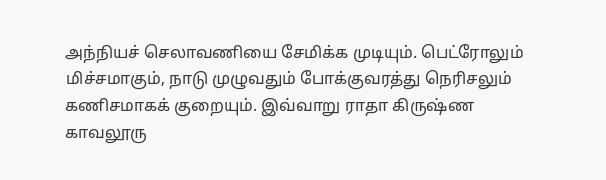அந்நியச் செலாவணியை சேமிக்க முடியும். பெட்ரோலும் மிச்சமாகும், நாடு முழுவதும் போக்குவரத்து நெரிசலும் கணிசமாகக் குறையும். இவ்வாறு ராதா கிருஷ்ண காவலூரு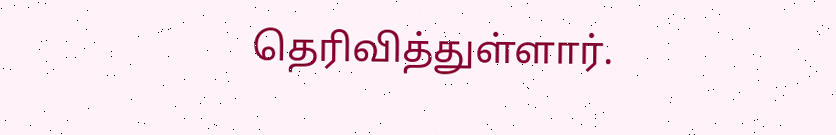தெரிவித்துள்ளார்.